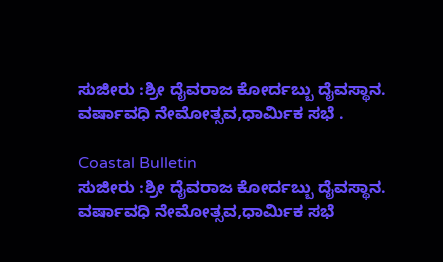ಸುಜೀರು :ಶ್ರೀ ದೈವರಾಜ ಕೋರ್ದಬ್ಬು ದೈವಸ್ಥಾನ. ವರ್ಷಾವಧಿ ನೇಮೋತ್ಸವ,ಧಾರ್ಮಿಕ ಸಭೆ .

Coastal Bulletin
ಸುಜೀರು :ಶ್ರೀ ದೈವರಾಜ ಕೋರ್ದಬ್ಬು ದೈವಸ್ಥಾನ. ವರ್ಷಾವಧಿ ನೇಮೋತ್ಸವ,ಧಾರ್ಮಿಕ ಸಭೆ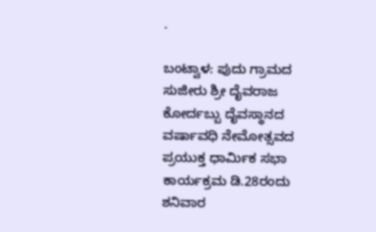.

ಬಂಟ್ವಾಳ: ಪುದು ಗ್ರಾಮದ ಸುಜೀರು ಶ್ರೀ ದೈವರಾಜ ಕೋರ್ದಬ್ಬು ದೈವಸ್ಥಾನದ ವರ್ಷಾವಧಿ ನೇಮೋತ್ಸವದ ಪ್ರಯುಕ್ತ ಧಾರ್ಮಿಕ ಸಭಾ ಕಾರ್ಯಕ್ರಮ ಡಿ.28ರಂದು ಶನಿವಾರ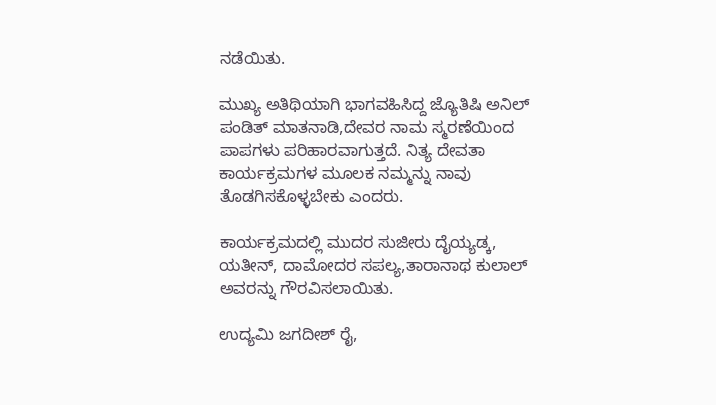ನಡೆಯಿತು.

ಮುಖ್ಯ ಅತಿಥಿಯಾಗಿ ಭಾಗವಹಿಸಿದ್ದ ಜ್ಯೊತಿಷಿ ಅನಿಲ್ ಪಂಡಿತ್ ಮಾತನಾಡಿ,ದೇವರ ನಾಮ ಸ್ಮರಣೆಯಿಂದ ಪಾಪಗಳು ಪರಿಹಾರವಾಗುತ್ತದೆ. ನಿತ್ಯ ದೇವತಾ ಕಾರ್ಯಕ್ರಮಗಳ ಮೂಲಕ ನಮ್ಮನ್ನು ನಾವು ತೊಡಗಿಸಕೊಳ್ಳಬೇಕು ಎಂದರು.

ಕಾರ್ಯಕ್ರಮದಲ್ಲಿ ಮುದರ ಸುಜೀರು ದೈಯ್ಯಡ್ಕ, ಯತೀನ್, ದಾಮೋದರ ಸಪಲ್ಯ,ತಾರಾನಾಥ ಕುಲಾಲ್ ಅವರನ್ನು ಗೌರವಿಸಲಾಯಿತು.

ಉದ್ಯಮಿ ಜಗದೀಶ್ ರೈ,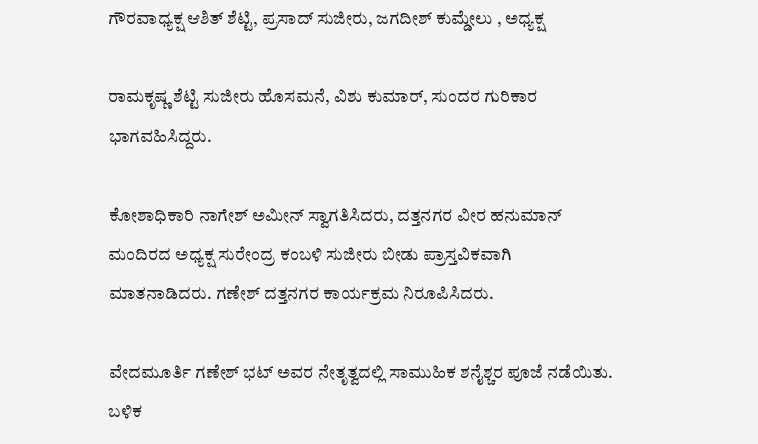ಗೌರವಾಧ್ಯಕ್ಷ ಆಶಿತ್ ಶೆಟ್ಟಿ, ಪ್ರಸಾದ್ ಸುಜೀರು, ಜಗದೀಶ್ ಕುಮ್ಡೇಲು , ಅಧ್ಯಕ್ಷ

ರಾಮಕೃಷ್ಣ ಶೆಟ್ಟಿ ಸುಜೀರು ಹೊಸಮನೆ, ವಿಶು ಕುಮಾರ್, ಸುಂದರ ಗುರಿಕಾರ ಭಾಗವಹಿಸಿದ್ದರು.

ಕೋಶಾಧಿಕಾರಿ ನಾಗೇಶ್ ಅಮೀನ್ ಸ್ವಾಗತಿಸಿದರು, ದತ್ತನಗರ ವೀರ ಹನುಮಾನ್ ಮಂದಿರದ ಅಧ್ಯಕ್ಷ ಸುರೇಂದ್ರ ಕಂಬಳಿ ಸುಜೀರು ಬೀಡು ಪ್ರಾಸ್ತವಿಕವಾಗಿ ಮಾತನಾಡಿದರು. ಗಣೇಶ್ ದತ್ತನಗರ ಕಾರ್ಯಕ್ರಮ ನಿರೂಪಿಸಿದರು.

ವೇದಮೂರ್ತಿ ಗಣೇಶ್ ಭಟ್ ಅವರ ನೇತೃತ್ವದಲ್ಲಿ ಸಾಮುಹಿಕ ಶನೈಶ್ಚರ ಪೂಜೆ ನಡೆಯಿತು. ಬಳಿಕ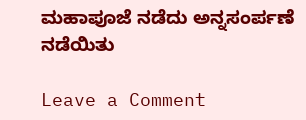ಮಹಾಪೂಜೆ ನಡೆದು ಅನ್ನಸಂರ್ಪಣೆ ನಡೆಯಿತು

Leave a Comment